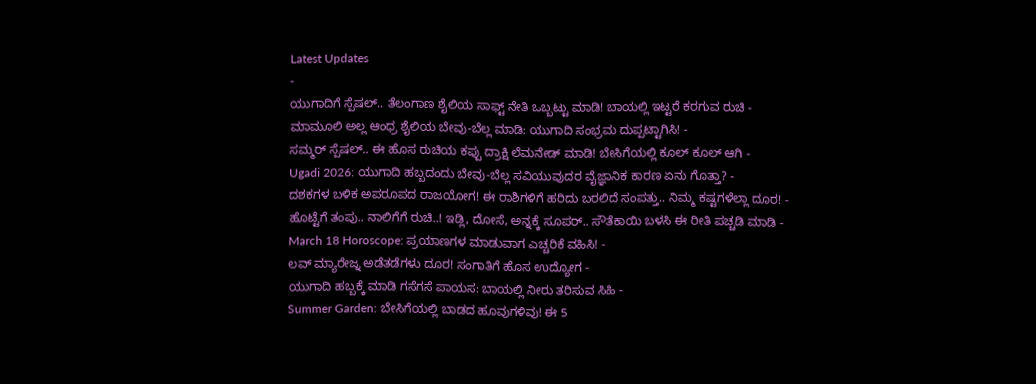Latest Updates
-
ಯುಗಾದಿಗೆ ಸ್ಪೆಷಲ್.. ತೆಲಂಗಾಣ ಶೈಲಿಯ ಸಾಫ್ಟ್ ನೇತಿ ಒಬ್ಬಟ್ಟು ಮಾಡಿ! ಬಾಯಲ್ಲಿ ಇಟ್ಟರೆ ಕರಗುವ ರುಚಿ -
ಮಾಮೂಲಿ ಅಲ್ಲ ಆಂಧ್ರ ಶೈಲಿಯ ಬೇವು-ಬೆಲ್ಲ ಮಾಡಿ: ಯುಗಾದಿ ಸಂಭ್ರಮ ದುಪ್ಪಟ್ಟಾಗಿಸಿ! -
ಸಮ್ಮರ್ ಸ್ಪೆಷಲ್.. ಈ ಹೊಸ ರುಚಿಯ ಕಪ್ಪು ದ್ರಾಕ್ಷಿ ಲೆಮನೇಡ್ ಮಾಡಿ! ಬೇಸಿಗೆಯಲ್ಲಿ ಕೂಲ್ ಕೂಲ್ ಆಗಿ -
Ugadi 2026: ಯುಗಾದಿ ಹಬ್ಬದಂದು ಬೇವು-ಬೆಲ್ಲ ಸವಿಯುವುದರ ವೈಜ್ಞಾನಿಕ ಕಾರಣ ಏನು ಗೊತ್ತಾ? -
ದಶಕಗಳ ಬಳಿಕ ಅಪರೂಪದ ರಾಜಯೋಗ! ಈ ರಾಶಿಗಳಿಗೆ ಹರಿದು ಬರಲಿದೆ ಸಂಪತ್ತು.. ನಿಮ್ಮ ಕಷ್ಟಗಳೆಲ್ಲಾ ದೂರ! -
ಹೊಟ್ಟೆಗೆ ತಂಪು.. ನಾಲಿಗೆಗೆ ರುಚಿ..! ಇಡ್ಲಿ, ದೋಸೆ, ಅನ್ನಕ್ಕೆ ಸೂಪರ್.. ಸೌತೆಕಾಯಿ ಬಳಸಿ ಈ ರೀತಿ ಪಚ್ಚಡಿ ಮಾಡಿ -
March 18 Horoscope: ಪ್ರಯಾಣಗಳ ಮಾಡುವಾಗ ಎಚ್ಚರಿಕೆ ವಹಿಸಿ! -
ಲವ್ ಮ್ಯಾರೇಜ್ನ ಅಡೆತಡೆಗಳು ದೂರ! ಸಂಗಾತಿಗೆ ಹೊಸ ಉದ್ಯೋಗ -
ಯುಗಾದಿ ಹಬ್ಬಕ್ಕೆ ಮಾಡಿ ಗಸೆಗಸೆ ಪಾಯಸ: ಬಾಯಲ್ಲಿ ನೀರು ತರಿಸುವ ಸಿಹಿ -
Summer Garden: ಬೇಸಿಗೆಯಲ್ಲಿ ಬಾಡದ ಹೂವುಗಳಿವು! ಈ 5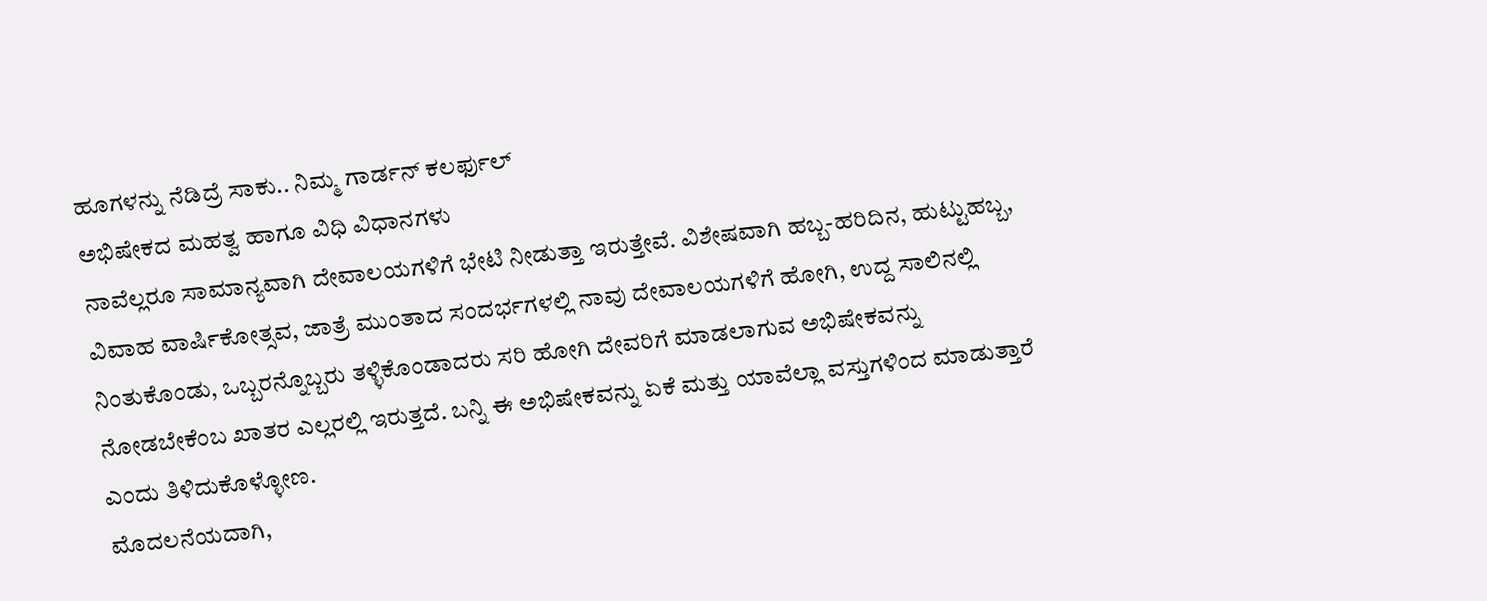ಹೂಗಳನ್ನು ನೆಡಿದ್ರೆ ಸಾಕು.. ನಿಮ್ಮ ಗಾರ್ಡನ್ ಕಲರ್ಫುಲ್
ಅಭಿಷೇಕದ ಮಹತ್ವ ಹಾಗೂ ವಿಧಿ ವಿಧಾನಗಳು
ನಾವೆಲ್ಲರೂ ಸಾಮಾನ್ಯವಾಗಿ ದೇವಾಲಯಗಳಿಗೆ ಭೇಟಿ ನೀಡುತ್ತಾ ಇರುತ್ತೇವೆ. ವಿಶೇಷವಾಗಿ ಹಬ್ಬ-ಹರಿದಿನ, ಹುಟ್ಟುಹಬ್ಬ, ವಿವಾಹ ವಾರ್ಷಿಕೋತ್ಸವ, ಜಾತ್ರೆ ಮುಂತಾದ ಸಂದರ್ಭಗಳಲ್ಲಿ ನಾವು ದೇವಾಲಯಗಳಿಗೆ ಹೋಗಿ, ಉದ್ದ ಸಾಲಿನಲ್ಲಿ ನಿಂತುಕೊಂಡು, ಒಬ್ಬರನ್ನೊಬ್ಬರು ತಳ್ಳಿಕೊಂಡಾದರು ಸರಿ ಹೋಗಿ ದೇವರಿಗೆ ಮಾಡಲಾಗುವ ಅಭಿಷೇಕವನ್ನು ನೋಡಬೇಕೆಂಬ ಖಾತರ ಎಲ್ಲರಲ್ಲಿ ಇರುತ್ತದೆ. ಬನ್ನಿ ಈ ಅಭಿಷೇಕವನ್ನು ಏಕೆ ಮತ್ತು ಯಾವೆಲ್ಲಾ ವಸ್ತುಗಳಿಂದ ಮಾಡುತ್ತಾರೆ ಎಂದು ತಿಳಿದುಕೊಳ್ಳೋಣ.
ಮೊದಲನೆಯದಾಗಿ,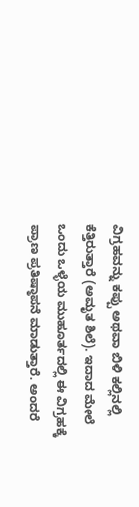ವಿಗ್ರಹವನ್ನು ಕಪ್ಪು ಅಥವಾ ಬಿಳಿ ಕಲ್ಲಿನಲ್ಲಿ ಕೆತ್ತಿರುತ್ತಾರೆ (ಅಮೃತ ಶಿಲೆ). ಇದಾದ ಮೇಲೆ ಒಂದು ಒಳ್ಳೆಯ ಮುಹೂರ್ತದಲ್ಲಿ ಈ ವಿಗ್ರಹಕ್ಕೆ ಪ್ರಾಣ ಪ್ರತಿಷ್ಠಾಪನೆ ಮಾಡುತ್ತಾರೆ. ಅಂದರೆ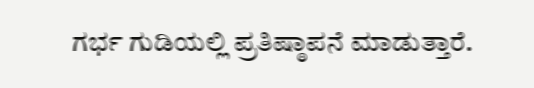ಗರ್ಭ ಗುಡಿಯಲ್ಲಿ ಪ್ರತಿಷ್ಠಾಪನೆ ಮಾಡುತ್ತಾರೆ.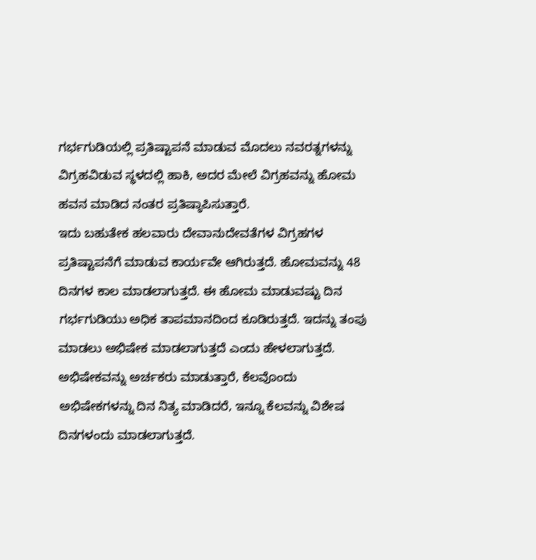ಗರ್ಭಗುಡಿಯಲ್ಲಿ ಪ್ರತಿಷ್ಟಾಪನೆ ಮಾಡುವ ಮೊದಲು ನವರತ್ನಗಳನ್ನು ವಿಗ್ರಹವಿಡುವ ಸ್ಥಳದಲ್ಲಿ ಹಾಕಿ, ಅದರ ಮೇಲೆ ವಿಗ್ರಹವನ್ನು ಹೋಮ ಹವನ ಮಾಡಿದ ನಂತರ ಪ್ರತಿಷ್ಠಾಪಿಸುತ್ತಾರೆ.
ಇದು ಬಹುತೇಕ ಹಲವಾರು ದೇವಾನುದೇವತೆಗಳ ವಿಗ್ರಹಗಳ ಪ್ರತಿಷ್ಟಾಪನೆಗೆ ಮಾಡುವ ಕಾರ್ಯವೇ ಆಗಿರುತ್ತದೆ. ಹೋಮವನ್ನು 48 ದಿನಗಳ ಕಾಲ ಮಾಡಲಾಗುತ್ತದೆ. ಈ ಹೋಮ ಮಾಡುವಷ್ಟು ದಿನ ಗರ್ಭಗುಡಿಯು ಅಧಿಕ ತಾಪಮಾನದಿಂದ ಕೂಡಿರುತ್ತದೆ. ಇದನ್ನು ತಂಪು ಮಾಡಲು ಅಭಿಷೇಕ ಮಾಡಲಾಗುತ್ತದೆ ಎಂದು ಹೇಳಲಾಗುತ್ತದೆ.
ಅಭಿಷೇಕವನ್ನು ಅರ್ಚಕರು ಮಾಡುತ್ತಾರೆ, ಕೆಲವೊಂದು ಅಭಿಷೇಕಗಳನ್ನು ದಿನ ನಿತ್ಯ ಮಾಡಿದರೆ, ಇನ್ನೂ ಕೆಲವನ್ನು ವಿಶೇಷ ದಿನಗಳಂದು ಮಾಡಲಾಗುತ್ತದೆ.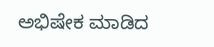ಅಭಿಷೇಕ ಮಾಡಿದ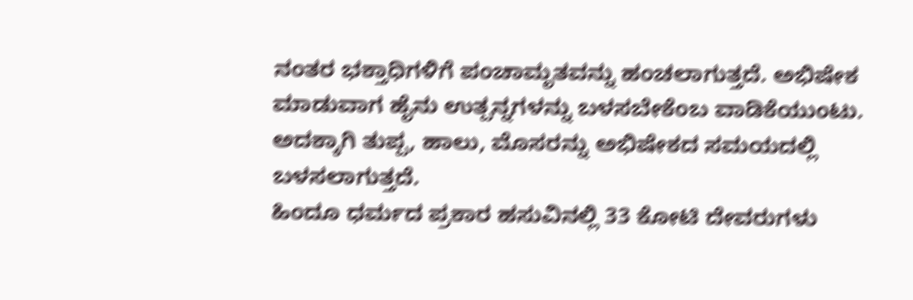ನಂತರ ಭಕ್ತಾಧಿಗಳಿಗೆ ಪಂಚಾಮೃತವನ್ನು ಹಂಚಲಾಗುತ್ತದೆ. ಅಭಿಷೇಕ ಮಾಡುವಾಗ ಹೈನು ಉತ್ಪನ್ನಗಳನ್ನು ಬಳಸಬೇಕೆಂಬ ವಾಡಿಕೆಯುಂಟು. ಅದಕ್ಕಾಗಿ ತುಪ್ಪ, ಹಾಲು, ಮೊಸರನ್ನು ಅಭಿಷೇಕದ ಸಮಯದಲ್ಲಿ ಬಳಸಲಾಗುತ್ತದೆ.
ಹಿಂದೂ ಧರ್ಮದ ಪ್ರಕಾರ ಹಸುವಿನಲ್ಲಿ 33 ಕೋಟಿ ದೇವರುಗಳು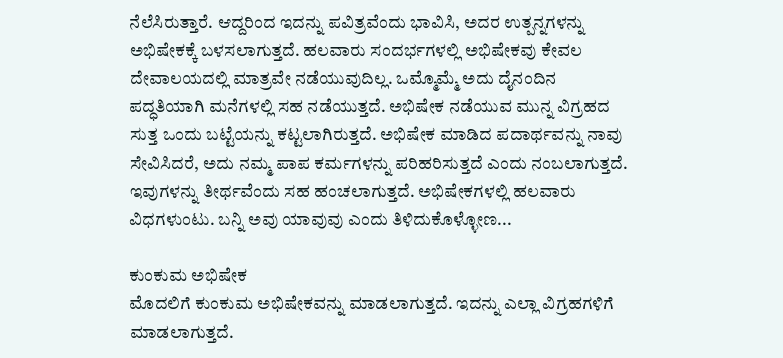ನೆಲೆಸಿರುತ್ತಾರೆ. ಆದ್ದರಿಂದ ಇದನ್ನು ಪವಿತ್ರವೆಂದು ಭಾವಿಸಿ, ಅದರ ಉತ್ಪನ್ನಗಳನ್ನು ಅಭಿಷೇಕಕ್ಕೆ ಬಳಸಲಾಗುತ್ತದೆ. ಹಲವಾರು ಸಂದರ್ಭಗಳಲ್ಲಿ ಅಭಿಷೇಕವು ಕೇವಲ ದೇವಾಲಯದಲ್ಲಿ ಮಾತ್ರವೇ ನಡೆಯುವುದಿಲ್ಲ. ಒಮ್ಮೊಮ್ಮೆ ಅದು ದೈನಂದಿನ ಪದ್ಧತಿಯಾಗಿ ಮನೆಗಳಲ್ಲಿ ಸಹ ನಡೆಯುತ್ತದೆ. ಅಭಿಷೇಕ ನಡೆಯುವ ಮುನ್ನ ವಿಗ್ರಹದ ಸುತ್ತ ಒಂದು ಬಟ್ಟೆಯನ್ನು ಕಟ್ಟಲಾಗಿರುತ್ತದೆ. ಅಭಿಷೇಕ ಮಾಡಿದ ಪದಾರ್ಥವನ್ನು ನಾವು ಸೇವಿಸಿದರೆ, ಅದು ನಮ್ಮ ಪಾಪ ಕರ್ಮಗಳನ್ನು ಪರಿಹರಿಸುತ್ತದೆ ಎಂದು ನಂಬಲಾಗುತ್ತದೆ. ಇವುಗಳನ್ನು ತೀರ್ಥವೆಂದು ಸಹ ಹಂಚಲಾಗುತ್ತದೆ. ಅಭಿಷೇಕಗಳಲ್ಲಿ ಹಲವಾರು ವಿಧಗಳುಂಟು. ಬನ್ನಿ ಅವು ಯಾವುವು ಎಂದು ತಿಳಿದುಕೊಳ್ಳೋಣ...

ಕುಂಕುಮ ಅಭಿಷೇಕ
ಮೊದಲಿಗೆ ಕುಂಕುಮ ಅಭಿಷೇಕವನ್ನು ಮಾಡಲಾಗುತ್ತದೆ. ಇದನ್ನು ಎಲ್ಲಾ ವಿಗ್ರಹಗಳಿಗೆ ಮಾಡಲಾಗುತ್ತದೆ.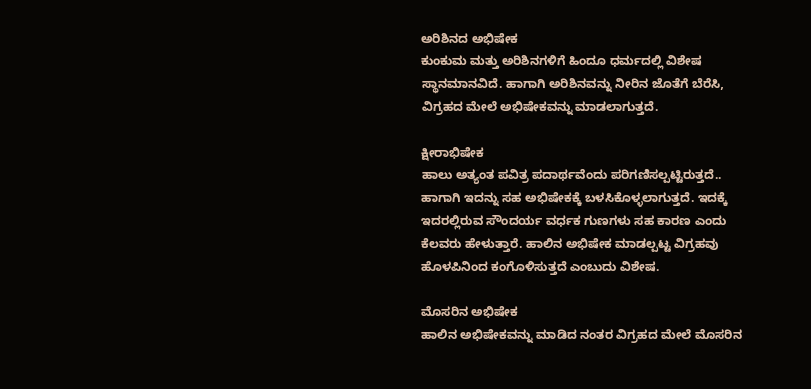ಅರಿಶಿನದ ಅಭಿಷೇಕ
ಕುಂಕುಮ ಮತ್ತು ಅರಿಶಿನಗಳಿಗೆ ಹಿಂದೂ ಧರ್ಮದಲ್ಲಿ ವಿಶೇಷ ಸ್ಥಾನಮಾನವಿದೆ. ಹಾಗಾಗಿ ಅರಿಶಿನವನ್ನು ನೀರಿನ ಜೊತೆಗೆ ಬೆರೆಸಿ, ವಿಗ್ರಹದ ಮೇಲೆ ಅಭಿಷೇಕವನ್ನು ಮಾಡಲಾಗುತ್ತದೆ.

ಕ್ಷೀರಾಭಿಷೇಕ
ಹಾಲು ಅತ್ಯಂತ ಪವಿತ್ರ ಪದಾರ್ಥವೆಂದು ಪರಿಗಣಿಸಲ್ಪಟ್ಟಿರುತ್ತದೆ.. ಹಾಗಾಗಿ ಇದನ್ನು ಸಹ ಅಭಿಷೇಕಕ್ಕೆ ಬಳಸಿಕೊಳ್ಳಲಾಗುತ್ತದೆ. ಇದಕ್ಕೆ ಇದರಲ್ಲಿರುವ ಸೌಂದರ್ಯ ವರ್ಧಕ ಗುಣಗಳು ಸಹ ಕಾರಣ ಎಂದು ಕೆಲವರು ಹೇಳುತ್ತಾರೆ. ಹಾಲಿನ ಅಭಿಷೇಕ ಮಾಡಲ್ಪಟ್ಟ ವಿಗ್ರಹವು ಹೊಳಪಿನಿಂದ ಕಂಗೊಳಿಸುತ್ತದೆ ಎಂಬುದು ವಿಶೇಷ.

ಮೊಸರಿನ ಅಭಿಷೇಕ
ಹಾಲಿನ ಅಭಿಷೇಕವನ್ನು ಮಾಡಿದ ನಂತರ ವಿಗ್ರಹದ ಮೇಲೆ ಮೊಸರಿನ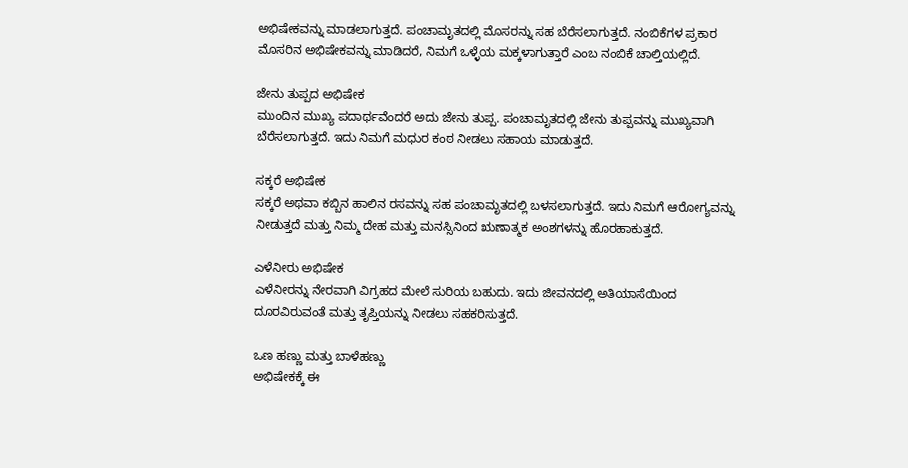ಅಭಿಷೇಕವನ್ನು ಮಾಡಲಾಗುತ್ತದೆ. ಪಂಚಾಮೃತದಲ್ಲಿ ಮೊಸರನ್ನು ಸಹ ಬೆರೆಸಲಾಗುತ್ತದೆ. ನಂಬಿಕೆಗಳ ಪ್ರಕಾರ ಮೊಸರಿನ ಅಭಿಷೇಕವನ್ನು ಮಾಡಿದರೆ, ನಿಮಗೆ ಒಳ್ಳೆಯ ಮಕ್ಕಳಾಗುತ್ತಾರೆ ಎಂಬ ನಂಬಿಕೆ ಚಾಲ್ತಿಯಲ್ಲಿದೆ.

ಜೇನು ತುಪ್ಪದ ಅಭಿಷೇಕ
ಮುಂದಿನ ಮುಖ್ಯ ಪದಾರ್ಥವೆಂದರೆ ಅದು ಜೇನು ತುಪ್ಪ. ಪಂಚಾಮೃತದಲ್ಲಿ ಜೇನು ತುಪ್ಪವನ್ನು ಮುಖ್ಯವಾಗಿ ಬೆರೆಸಲಾಗುತ್ತದೆ. ಇದು ನಿಮಗೆ ಮಧುರ ಕಂಠ ನೀಡಲು ಸಹಾಯ ಮಾಡುತ್ತದೆ.

ಸಕ್ಕರೆ ಅಭಿಷೇಕ
ಸಕ್ಕರೆ ಅಥವಾ ಕಬ್ಬಿನ ಹಾಲಿನ ರಸವನ್ನು ಸಹ ಪಂಚಾಮೃತದಲ್ಲಿ ಬಳಸಲಾಗುತ್ತದೆ. ಇದು ನಿಮಗೆ ಆರೋಗ್ಯವನ್ನು ನೀಡುತ್ತದೆ ಮತ್ತು ನಿಮ್ಮ ದೇಹ ಮತ್ತು ಮನಸ್ಸಿನಿಂದ ಋಣಾತ್ಮಕ ಅಂಶಗಳನ್ನು ಹೊರಹಾಕುತ್ತದೆ.

ಎಳೆನೀರು ಅಭಿಷೇಕ
ಎಳೆನೀರನ್ನು ನೇರವಾಗಿ ವಿಗ್ರಹದ ಮೇಲೆ ಸುರಿಯ ಬಹುದು. ಇದು ಜೀವನದಲ್ಲಿ ಅತಿಯಾಸೆಯಿಂದ ದೂರವಿರುವಂತೆ ಮತ್ತು ತೃಪ್ತಿಯನ್ನು ನೀಡಲು ಸಹಕರಿಸುತ್ತದೆ.

ಒಣ ಹಣ್ಣು ಮತ್ತು ಬಾಳೆಹಣ್ಣು
ಅಭಿಷೇಕಕ್ಕೆ ಈ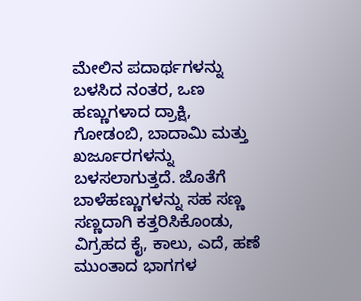ಮೇಲಿನ ಪದಾರ್ಥಗಳನ್ನು ಬಳಸಿದ ನಂತರ, ಒಣ ಹಣ್ಣುಗಳಾದ ದ್ರಾಕ್ಷಿ, ಗೋಡಂಬಿ, ಬಾದಾಮಿ ಮತ್ತು ಖರ್ಜೂರಗಳನ್ನು ಬಳಸಲಾಗುತ್ತದೆ. ಜೊತೆಗೆ ಬಾಳೆಹಣ್ಣುಗಳನ್ನು ಸಹ ಸಣ್ಣ ಸಣ್ಣದಾಗಿ ಕತ್ತರಿಸಿಕೊಂಡು, ವಿಗ್ರಹದ ಕೈ, ಕಾಲು, ಎದೆ, ಹಣೆ ಮುಂತಾದ ಭಾಗಗಳ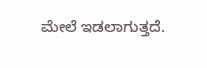ಮೇಲೆ ಇಡಲಾಗುತ್ತದೆ.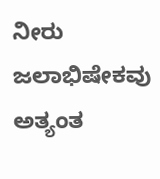ನೀರು
ಜಲಾಭಿಷೇಕವು ಅತ್ಯಂತ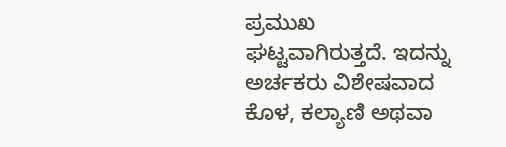ಪ್ರಮುಖ ಘಟ್ಟವಾಗಿರುತ್ತದೆ. ಇದನ್ನು ಅರ್ಚಕರು ವಿಶೇಷವಾದ ಕೊಳ, ಕಲ್ಯಾಣಿ ಅಥವಾ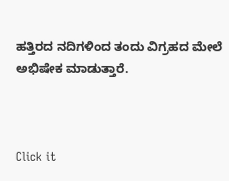ಹತ್ತಿರದ ನದಿಗಳಿಂದ ತಂದು ವಿಗ್ರಹದ ಮೇಲೆ ಅಭಿಷೇಕ ಮಾಡುತ್ತಾರೆ.



Click it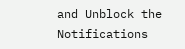and Unblock the Notifications